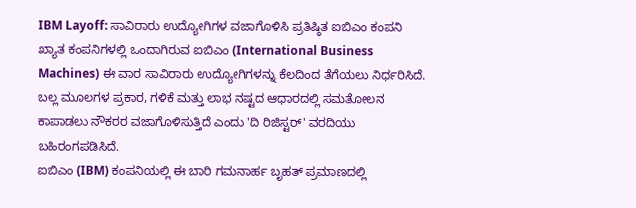IBM Layoff: ಸಾವಿರಾರು ಉದ್ಯೋಗಿಗಳ ವಜಾಗೊಳಿಸಿ ಪ್ರತಿಷ್ಠಿತ ಐಬಿಎಂ ಕಂಪನಿ
ಖ್ಯಾತ ಕಂಪನಿಗಳಲ್ಲಿ ಒಂದಾಗಿರುವ ಐಬಿಎಂ (International Business Machines) ಈ ವಾರ ಸಾವಿರಾರು ಉದ್ಯೋಗಿಗಳನ್ನು ಕೆಲದಿಂದ ತೆಗೆಯಲು ನಿರ್ಧರಿಸಿದೆ. ಬಲ್ಲ ಮೂಲಗಳ ಪ್ರಕಾರ, ಗಳಿಕೆ ಮತ್ತು ಲಾಭ ನಷ್ಟದ ಆಧಾರದಲ್ಲಿ ಸಮತೋಲನ ಕಾಪಾಡಲು ನೌಕರರ ವಜಾಗೊಳಿಸುತ್ತಿದೆ ಎಂದು 'ದಿ ರಿಜಿಸ್ಟರ್' ವರದಿಯು ಬಹಿರಂಗಪಡಿಸಿದೆ.
ಐಬಿಎಂ (IBM) ಕಂಪನಿಯಲ್ಲಿ ಈ ಬಾರಿ ಗಮನಾರ್ಹ ಬೃಹತ್ ಪ್ರಮಾಣದಲ್ಲಿ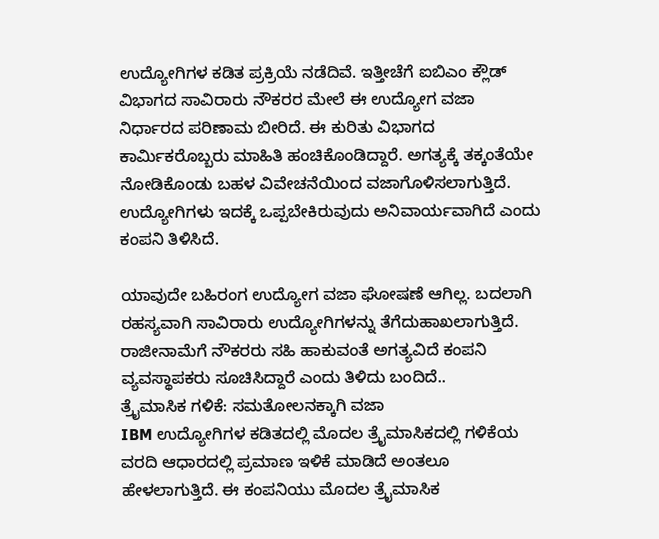ಉದ್ಯೋಗಿಗಳ ಕಡಿತ ಪ್ರಕ್ರಿಯೆ ನಡೆದಿವೆ. ಇತ್ತೀಚೆಗೆ ಐಬಿಎಂ ಕ್ಲೌಡ್ ವಿಭಾಗದ ಸಾವಿರಾರು ನೌಕರರ ಮೇಲೆ ಈ ಉದ್ಯೋಗ ವಜಾ ನಿರ್ಧಾರದ ಪರಿಣಾಮ ಬೀರಿದೆ. ಈ ಕುರಿತು ವಿಭಾಗದ ಕಾರ್ಮಿಕರೊಬ್ಬರು ಮಾಹಿತಿ ಹಂಚಿಕೊಂಡಿದ್ದಾರೆ. ಅಗತ್ಯಕ್ಕೆ ತಕ್ಕಂತೆಯೇ ನೋಡಿಕೊಂಡು ಬಹಳ ವಿವೇಚನೆಯಿಂದ ವಜಾಗೊಳಿಸಲಾಗುತ್ತಿದೆ. ಉದ್ಯೋಗಿಗಳು ಇದಕ್ಕೆ ಒಪ್ಪಬೇಕಿರುವುದು ಅನಿವಾರ್ಯವಾಗಿದೆ ಎಂದು ಕಂಪನಿ ತಿಳಿಸಿದೆ.

ಯಾವುದೇ ಬಹಿರಂಗ ಉದ್ಯೋಗ ವಜಾ ಘೋಷಣೆ ಆಗಿಲ್ಲ. ಬದಲಾಗಿ ರಹಸ್ಯವಾಗಿ ಸಾವಿರಾರು ಉದ್ಯೋಗಿಗಳನ್ನು ತೆಗೆದುಹಾಖಲಾಗುತ್ತಿದೆ. ರಾಜೀನಾಮೆಗೆ ನೌಕರರು ಸಹಿ ಹಾಕುವಂತೆ ಅಗತ್ಯವಿದೆ ಕಂಪನಿ ವ್ಯವಸ್ಥಾಪಕರು ಸೂಚಿಸಿದ್ದಾರೆ ಎಂದು ತಿಳಿದು ಬಂದಿದೆ..
ತ್ರೈಮಾಸಿಕ ಗಳಿಕೆ: ಸಮತೋಲನಕ್ಕಾಗಿ ವಜಾ
IBM ಉದ್ಯೋಗಿಗಳ ಕಡಿತದಲ್ಲಿ ಮೊದಲ ತ್ರೈಮಾಸಿಕದಲ್ಲಿ ಗಳಿಕೆಯ ವರದಿ ಆಧಾರದಲ್ಲಿ ಪ್ರಮಾಣ ಇಳಿಕೆ ಮಾಡಿದೆ ಅಂತಲೂ ಹೇಳಲಾಗುತ್ತಿದೆ. ಈ ಕಂಪನಿಯು ಮೊದಲ ತ್ರೈಮಾಸಿಕ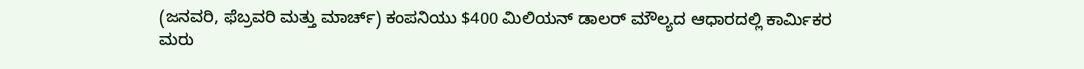(ಜನವರಿ, ಫೆಬ್ರವರಿ ಮತ್ತು ಮಾರ್ಚ್) ಕಂಪನಿಯು $400 ಮಿಲಿಯನ್ ಡಾಲರ್ ಮೌಲ್ಯದ ಆಧಾರದಲ್ಲಿ ಕಾರ್ಮಿಕರ ಮರು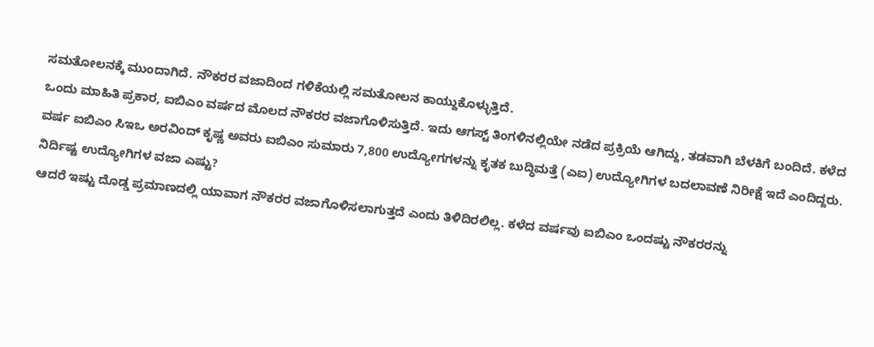ಸಮತೋಲನಕ್ಕೆ ಮುಂದಾಗಿದೆ. ನೌಕರರ ವಜಾದಿಂದ ಗಳಿಕೆಯಲ್ಲಿ ಸಮತೋಲನ ಕಾಯ್ದುಕೊಳ್ಳುತ್ತಿದೆ.
ಒಂದು ಮಾಹಿತಿ ಪ್ರಕಾರ, ಐಬಿಎಂ ವರ್ಷದ ಮೊಲದ ನೌಕರರ ವಜಾಗೊಳಿಸುತ್ತಿದೆ. ಇದು ಆಗಸ್ಟ್ ತಿಂಗಳಿನಲ್ಲಿಯೇ ನಡೆದ ಪ್ರಕ್ರಿಯೆ ಆಗಿದ್ದು, ತಡವಾಗಿ ಬೆಳಕಿಗೆ ಬಂದಿದೆ. ಕಳೆದ ವರ್ಷ ಐಬಿಎಂ ಸಿಇಒ ಅರವಿಂದ್ ಕೃಷ್ಣ ಅವರು ಐಬಿಎಂ ಸುಮಾರು 7,800 ಉದ್ಯೋಗಗಳನ್ನು ಕೃತಕ ಬುದ್ಧಿಮತ್ತೆ (ಎಐ) ಉದ್ಯೋಗಿಗಳ ಬದಲಾವಣೆ ನಿರೀಕ್ಷೆ ಇದೆ ಎಂದಿದ್ದರು.
ನಿರ್ದಿಷ್ಟ ಉದ್ಯೋಗಿಗಳ ವಜಾ ಎಷ್ಟು?
ಆದರೆ ಇಷ್ಟು ದೊಡ್ಡ ಪ್ರಮಾಣದಲ್ಲಿ ಯಾವಾಗ ನೌಕರರ ವಜಾಗೊಳಿಸಲಾಗುತ್ತದೆ ಎಂದು ತಿಳಿದಿರಲಿಲ್ಲ. ಕಳೆದ ವರ್ಷವು ಐಬಿಎಂ ಒಂದಷ್ಟು ನೌಕರರನ್ನು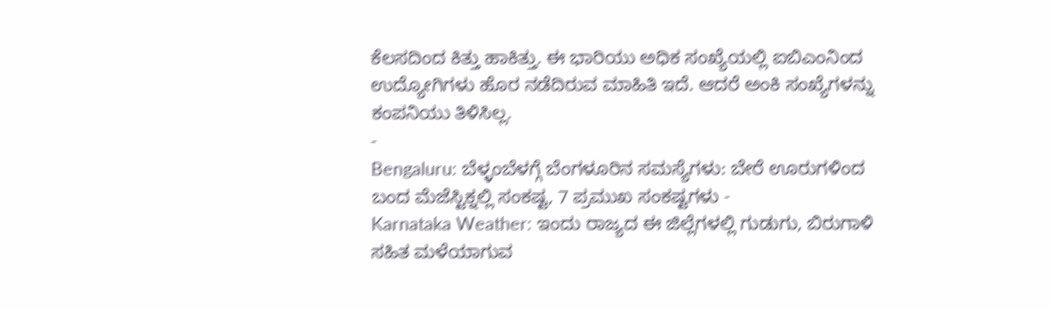ಕೆಲಸದಿಂದ ಕಿತ್ತು ಹಾಕಿತ್ತು. ಈ ಭಾರಿಯು ಅಧಿಕ ಸಂಖ್ಯೆಯಲ್ಲಿ ಐಬಿಎಂನಿಂದ ಉದ್ಯೋಗಿಗಳು ಹೊರ ನಡೆದಿರುವ ಮಾಹಿತಿ ಇದೆ. ಆದರೆ ಅಂಕಿ ಸಂಖ್ಯೆಗಳನ್ನು ಕಂಪನಿಯು ತಿಳಿಸಿಲ್ಲ.
-
Bengaluru: ಬೆಳ್ಳಂಬೆಳಗ್ಗೆ ಬೆಂಗಳೂರಿನ ಸಮಸ್ಯೆಗಳು: ಬೇರೆ ಊರುಗಳಿಂದ ಬಂದ ಮೆಜೆಸ್ಟಿಕ್ನಲ್ಲಿ ಸಂಕಷ್ಟ, 7 ಪ್ರಮುಖ ಸಂಕಷ್ಟಗಳು -
Karnataka Weather: ಇಂದು ರಾಜ್ಯದ ಈ ಜಿಲ್ಲೆಗಳಲ್ಲಿ ಗುಡುಗು, ಬಿರುಗಾಳಿ ಸಹಿತ ಮಳೆಯಾಗುವ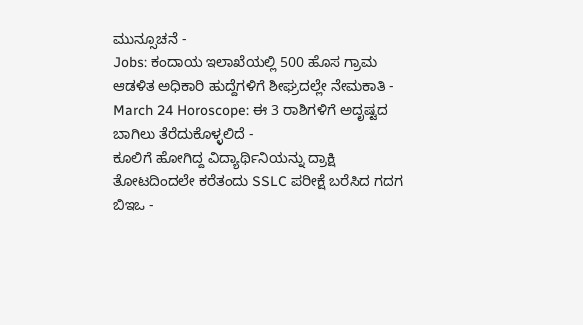ಮುನ್ಸೂಚನೆ -
Jobs: ಕಂದಾಯ ಇಲಾಖೆಯಲ್ಲಿ 500 ಹೊಸ ಗ್ರಾಮ ಆಡಳಿತ ಅಧಿಕಾರಿ ಹುದ್ದೆಗಳಿಗೆ ಶೀಘ್ರದಲ್ಲೇ ನೇಮಕಾತಿ -
March 24 Horoscope: ಈ 3 ರಾಶಿಗಳಿಗೆ ಅದೃಷ್ಟದ ಬಾಗಿಲು ತೆರೆದುಕೊಳ್ಳಲಿದೆ -
ಕೂಲಿಗೆ ಹೋಗಿದ್ದ ವಿದ್ಯಾರ್ಥಿನಿಯನ್ನು ದ್ರಾಕ್ಷಿ ತೋಟದಿಂದಲೇ ಕರೆತಂದು SSLC ಪರೀಕ್ಷೆ ಬರೆಸಿದ ಗದಗ ಬಿಇಒ -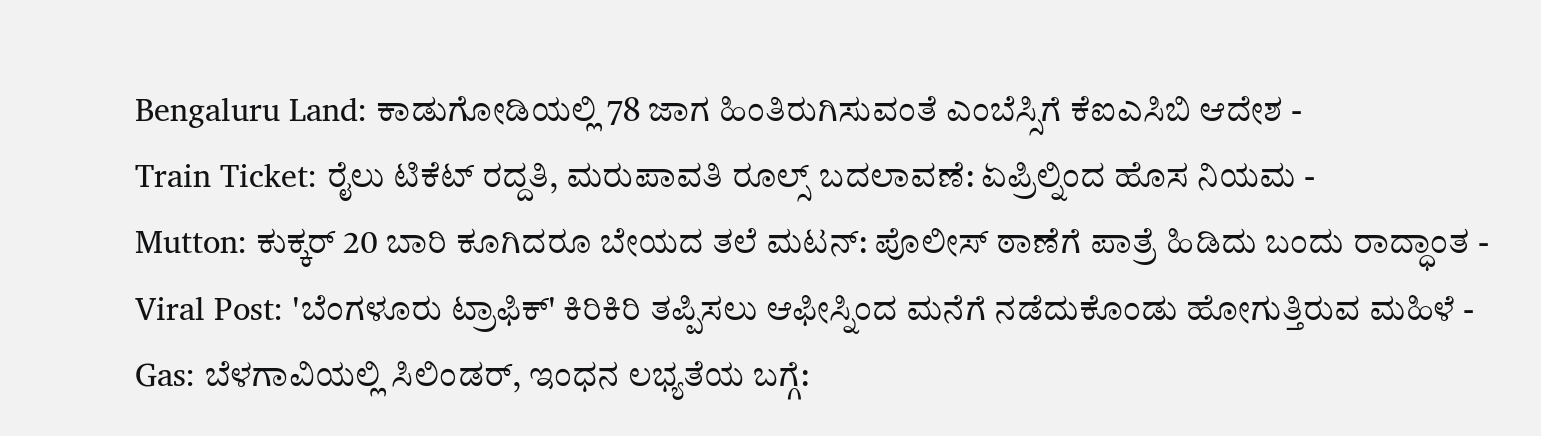Bengaluru Land: ಕಾಡುಗೋಡಿಯಲ್ಲಿ 78 ಜಾಗ ಹಿಂತಿರುಗಿಸುವಂತೆ ಎಂಬೆಸ್ಸಿಗೆ ಕೆಐಎಸಿಬಿ ಆದೇಶ -
Train Ticket: ರೈಲು ಟಿಕೆಟ್ ರದ್ದತಿ, ಮರುಪಾವತಿ ರೂಲ್ಸ್ ಬದಲಾವಣೆ: ಏಪ್ರಿಲ್ನಿಂದ ಹೊಸ ನಿಯಮ -
Mutton: ಕುಕ್ಕರ್ 20 ಬಾರಿ ಕೂಗಿದರೂ ಬೇಯದ ತಲೆ ಮಟನ್: ಪೊಲೀಸ್ ಠಾಣೆಗೆ ಪಾತ್ರೆ ಹಿಡಿದು ಬಂದು ರಾದ್ಧಾಂತ -
Viral Post: 'ಬೆಂಗಳೂರು ಟ್ರಾಫಿಕ್' ಕಿರಿಕಿರಿ ತಪ್ಪಿಸಲು ಆಫೀಸ್ನಿಂದ ಮನೆಗೆ ನಡೆದುಕೊಂಡು ಹೋಗುತ್ತಿರುವ ಮಹಿಳೆ -
Gas: ಬೆಳಗಾವಿಯಲ್ಲಿ ಸಿಲಿಂಡರ್, ಇಂಧನ ಲಭ್ಯತೆಯ ಬಗ್ಗೆ: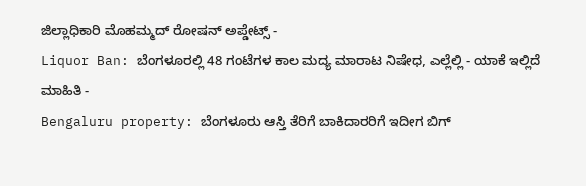ಜಿಲ್ಲಾಧಿಕಾರಿ ಮೊಹಮ್ಮದ್ ರೋಷನ್ ಅಪ್ಡೇಟ್ಸ್ -
Liquor Ban: ಬೆಂಗಳೂರಲ್ಲಿ 48 ಗಂಟೆಗಳ ಕಾಲ ಮದ್ಯ ಮಾರಾಟ ನಿಷೇಧ, ಎಲ್ಲೆಲ್ಲಿ - ಯಾಕೆ ಇಲ್ಲಿದೆ ಮಾಹಿತಿ -
Bengaluru property: ಬೆಂಗಳೂರು ಆಸ್ತಿ ತೆರಿಗೆ ಬಾಕಿದಾರರಿಗೆ ಇದೀಗ ಬಿಗ್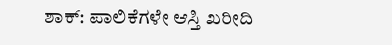ಶಾಕ್: ಪಾಲಿಕೆಗಳೇ ಆಸ್ತಿ ಖರೀದಿ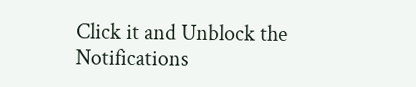Click it and Unblock the Notifications